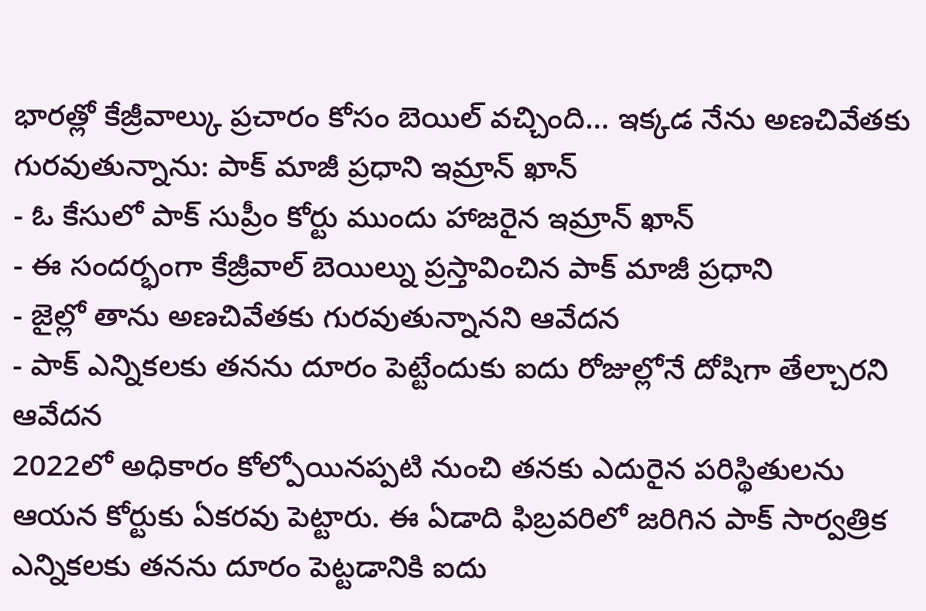భారత్లో కేజ్రీవాల్కు ప్రచారం కోసం బెయిల్ వచ్చింది... ఇక్కడ నేను అణచివేతకు గురవుతున్నాను: పాక్ మాజీ ప్రధాని ఇమ్రాన్ ఖాన్
- ఓ కేసులో పాక్ సుప్రీం కోర్టు ముందు హాజరైన ఇమ్రాన్ ఖాన్
- ఈ సందర్భంగా కేజ్రీవాల్ బెయిల్ను ప్రస్తావించిన పాక్ మాజీ ప్రధాని
- జైల్లో తాను అణచివేతకు గురవుతున్నానని ఆవేదన
- పాక్ ఎన్నికలకు తనను దూరం పెట్టేందుకు ఐదు రోజుల్లోనే దోషిగా తేల్చారని ఆవేదన
2022లో అధికారం కోల్పోయినప్పటి నుంచి తనకు ఎదురైన పరిస్థితులను ఆయన కోర్టుకు ఏకరవు పెట్టారు. ఈ ఏడాది ఫిబ్రవరిలో జరిగిన పాక్ సార్వత్రిక ఎన్నికలకు తనను దూరం పెట్టడానికి ఐదు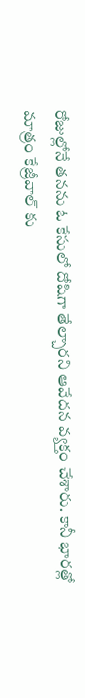రోజుల్లోనే తనను ఓ కేసులో దోషిగా తేల్చారని ఆవేదన వ్యక్తం చేశారు. కానీ భారత్లో మాత్రం కేజ్రీవాల్ కు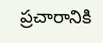ప్రచారానికి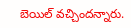బెయిల్ వచ్చిందన్నారు.